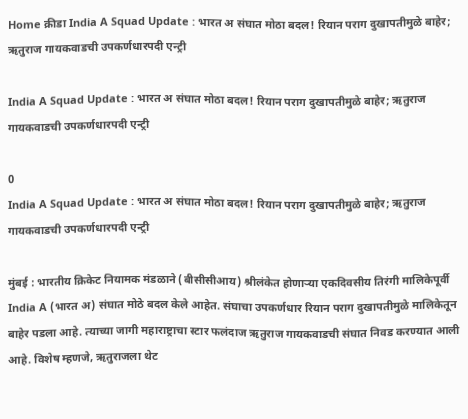Home क्रीडा India A Squad Update : भारत अ संघात मोठा बदल! रियान पराग दुखापतीमुळे बाहेर; ऋतुराज गायकवाडची उपकर्णधारपदी एन्ट्री

India A Squad Update : भारत अ संघात मोठा बदल! रियान पराग दुखापतीमुळे बाहेर; ऋतुराज गायकवाडची उपकर्णधारपदी एन्ट्री

0
India A Squad Update : भारत अ संघात मोठा बदल! रियान पराग दुखापतीमुळे बाहेर; ऋतुराज गायकवाडची उपकर्णधारपदी एन्ट्री

मुंबई : भारतीय क्रिकेट नियामक मंडळाने (बीसीसीआय) श्रीलंकेत होणाऱ्या एकदिवसीय तिरंगी मालिकेपूर्वी India A (भारत अ) संघात मोठे बदल केले आहेत. संघाचा उपकर्णधार रियान पराग दुखापतीमुळे मालिकेतून बाहेर पडला आहे. त्याच्या जागी महाराष्ट्राचा स्टार फलंदाज ऋतुराज गायकवाडची संघात निवड करण्यात आली आहे. विशेष म्हणजे, ऋतुराजला थेट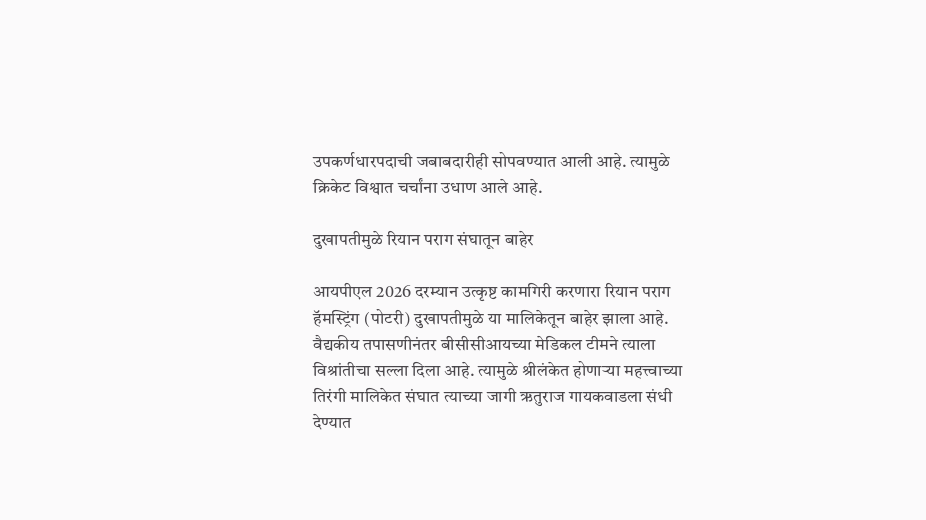उपकर्णधारपदाची जबाबदारीही सोपवण्यात आली आहे. त्यामुळे क्रिकेट विश्वात चर्चांना उधाण आले आहे.

दुखापतीमुळे रियान पराग संघातून बाहेर

आयपीएल 2026 दरम्यान उत्कृष्ट कामगिरी करणारा रियान पराग हॅमस्ट्रिंग (पोटरी) दुखापतीमुळे या मालिकेतून बाहेर झाला आहे. वैद्यकीय तपासणीनंतर बीसीसीआयच्या मेडिकल टीमने त्याला विश्रांतीचा सल्ला दिला आहे. त्यामुळे श्रीलंकेत होणाऱ्या महत्त्वाच्या तिरंगी मालिकेत संघात त्याच्या जागी ऋतुराज गायकवाडला संधी देण्यात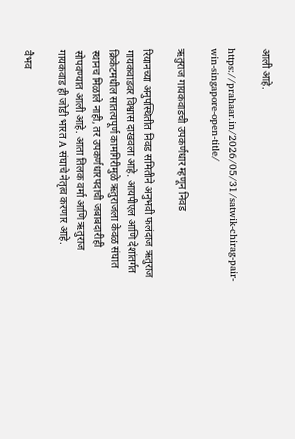आली आहे.

https://prahaar.in/2026/05/31/satwik-chirag-pair-win-singapore-open-title/

ऋतुराज गायकवाडची उपकर्णधार म्हणून निवड

रियानच्या अनुपस्थितीत निवड समितीने अनुभवी फलंदाज ऋतुराज गायकवाडवर विश्वास दाखवला आहे. आयपीएल आणि देशांतर्गत क्रिकेटमधील सातत्यपूर्ण कामगिरीमुळे ऋतुराजला केवळ संघात स्थानच मिळाले नाही, तर उपकर्णधारपदाची जबाबदारीही सोपवण्यात आली आहे. आता तिलक वर्मा आणि ऋतुराज गायकवाड ही जोडी भारत A संघाचे नेतृत्व करणार आहे.

वैभव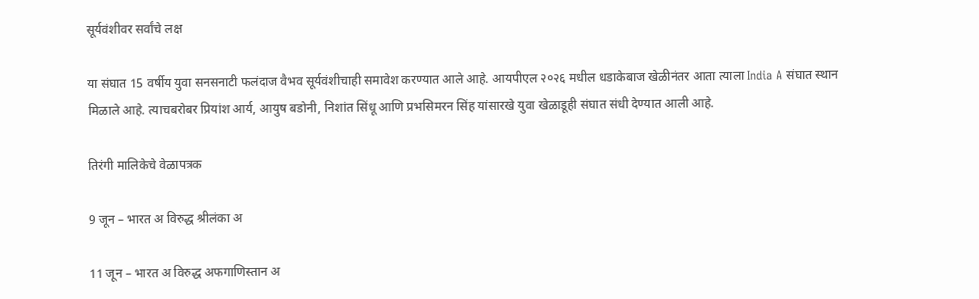सूर्यवंशीवर सर्वांचे लक्ष

या संघात 15 वर्षीय युवा सनसनाटी फलंदाज वैभव सूर्यवंशीचाही समावेश करण्यात आले आहे. आयपीएल २०२६ मधील धडाकेबाज खेळीनंतर आता त्याला India A संघात स्थान मिळाले आहे. त्याचबरोबर प्रियांश आर्य, आयुष बडोनी, निशांत सिंधू आणि प्रभसिमरन सिंह यांसारखे युवा खेळाडूही संघात संधी देण्यात आली आहे.

तिरंगी मालिकेचे वेळापत्रक

9 जून – भारत अ विरुद्ध श्रीलंका अ

11 जून – भारत अ विरुद्ध अफगाणिस्तान अ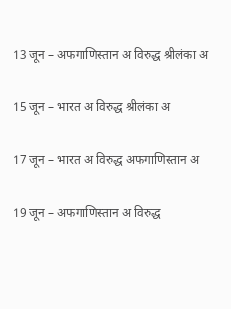13 जून – अफगाणिस्तान अ विरुद्ध श्रीलंका अ

15 जून – भारत अ विरुद्ध श्रीलंका अ

17 जून – भारत अ विरुद्ध अफगाणिस्तान अ

19 जून – अफगाणिस्तान अ विरुद्ध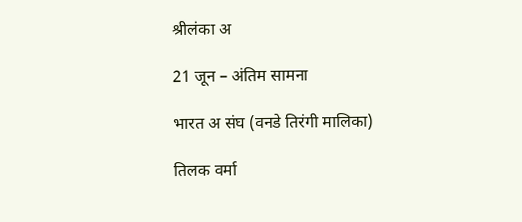श्रीलंका अ

21 जून – अंतिम सामना

भारत अ संघ (वनडे तिरंगी मालिका)

तिलक वर्मा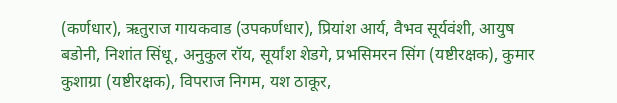(कर्णधार), ऋतुराज गायकवाड (उपकर्णधार), प्रियांश आर्य, वैभव सूर्यवंशी, आयुष बडोनी, निशांत सिंधू, अनुकुल रॉय, सूर्यांश शेडगे, प्रभसिमरन सिंग (यष्टीरक्षक), कुमार कुशाग्रा (यष्टीरक्षक), विपराज निगम, यश ठाकूर,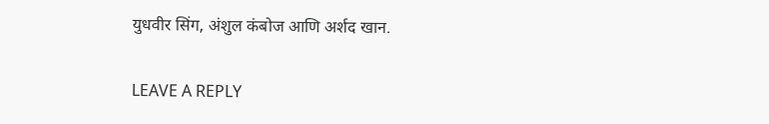युधवीर सिंग, अंशुल कंबोज आणि अर्शद खान.

LEAVE A REPLY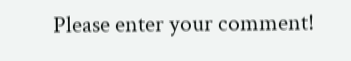Please enter your comment!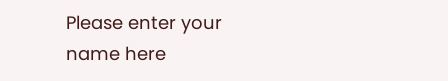Please enter your name here